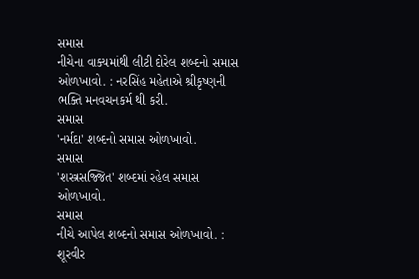સમાસ
નીચેના વાક્યમાંથી લીટી દોરેલ શબ્દનો સમાસ ઓળખાવો. : નરસિંહ મહેતાએ શ્રીકૃષ્ણની ભક્તિ મનવચનકર્મ થી કરી.
સમાસ
'નર્મદા' શબ્દનો સમાસ ઓળખાવો.
સમાસ
'શસ્ત્રસજ્જિત' શબ્દમાં રહેલ સમાસ ઓળખાવો.
સમાસ
નીચે આપેલ શબ્દનો સમાસ ઓળખાવો. : શૂરવીર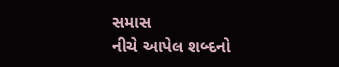સમાસ
નીચે આપેલ શબ્દનો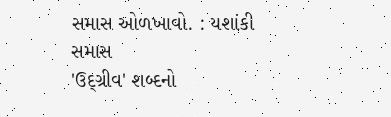સમાસ ઓળખાવો. : યશાંકી
સમાસ
'ઉદ્ગ્રીવ' શબ્દનો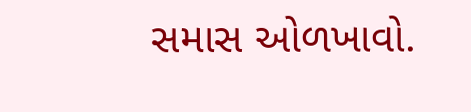સમાસ ઓળખાવો.